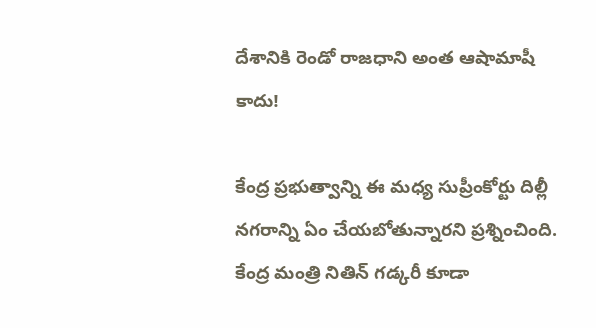దేశానికి రెండో రాజధాని అంత ఆషామాషీ కాదు!

కేంద్ర ప్రభుత్వాన్ని ఈ మధ్య సుప్రీంకోర్టు దిల్లీ నగరాన్ని ఏం చేయబోతున్నారని ప్రశ్నించింది. కేంద్ర మంత్రి నితిన్ గడ్కరీ కూడా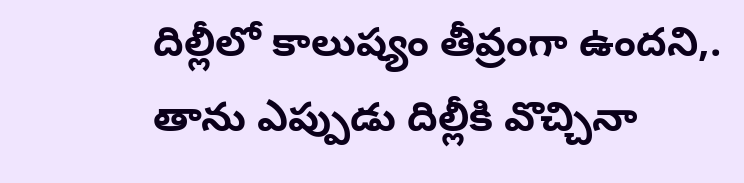దిల్లీలో కాలుష్యం తీవ్రంగా ఉందని,. తాను ఎప్పుడు దిల్లీకి వొచ్చినా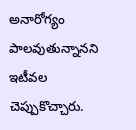అనారోగ్యం పాలవుతున్నానని ఇటీవల చెప్పుకొచ్చారు.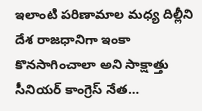ఇలాంటి పరిణామాల మధ్య దిల్లీని దేశ రాజధానిగా ఇంకా కొనసాగించాలా అని సాక్షాత్తు సీనియర్ కాంగ్రెస్ నేత…